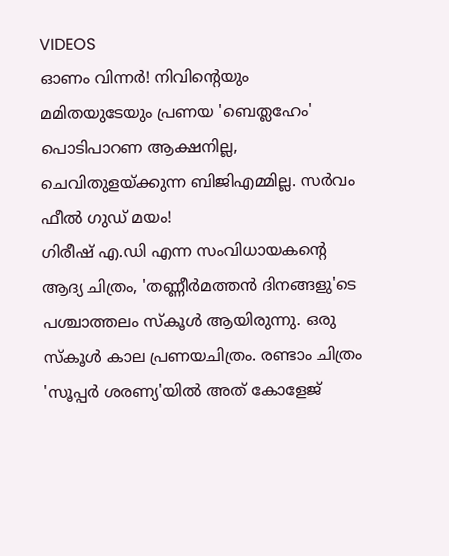VIDEOS
ഓണം വിന്നർ! നിവിന്റെയും മമിതയുടേയും പ്രണയ 'ബെത്ലഹേം'
പൊടിപാറണ ആക്ഷനില്ല, ചെവിതുളയ്ക്കുന്ന ബിജിഎമ്മില്ല. സർവം ഫീൽ ഗുഡ് മയം!
ഗിരീഷ് എ.ഡി എന്ന സംവിധായകന്റെ ആദ്യ ചിത്രം, 'തണ്ണീർമത്തൻ ദിനങ്ങളു'ടെ പശ്ചാത്തലം സ്കൂൾ ആയിരുന്നു. ഒരു സ്കൂൾ കാല പ്രണയചിത്രം. രണ്ടാം ചിത്രം 'സൂപ്പർ ശരണ്യ'യിൽ അത് കോളേജ്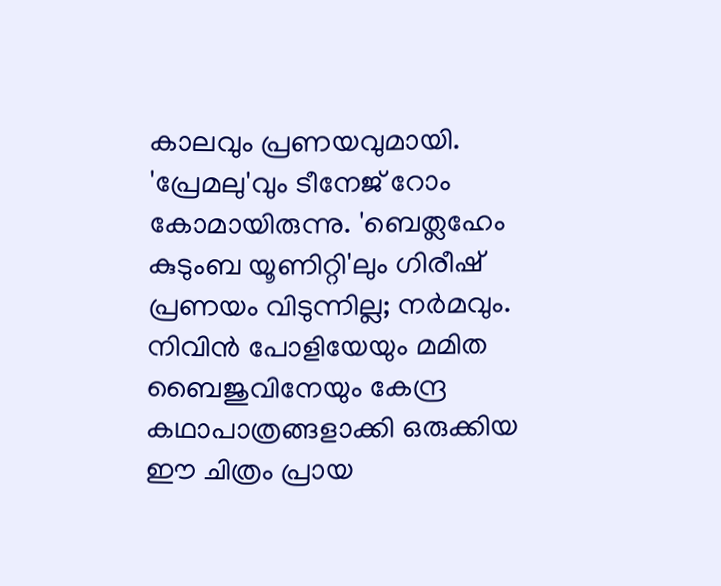കാലവും പ്രണയവുമായി. 'പ്രേമലു'വും ടീനേജ് റോം കോമായിരുന്നു. 'ബെത്ലഹേം കുടുംബ യൂണിറ്റി'ലും ഗിരീഷ് പ്രണയം വിടുന്നില്ല; നർമവും. നിവിൻ പോളിയേയും മമിത ബൈജുവിനേയും കേന്ദ്ര കഥാപാത്രങ്ങളാക്കി ഒരുക്കിയ ഈ ചിത്രം പ്രായ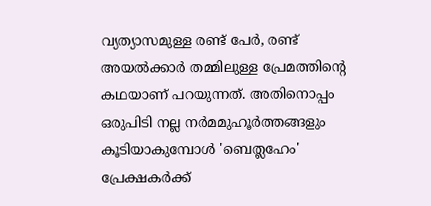വ്യത്യാസമുള്ള രണ്ട് പേർ, രണ്ട് അയൽക്കാർ തമ്മിലുള്ള പ്രേമത്തിന്റെ കഥയാണ് പറയുന്നത്. അതിനൊപ്പം ഒരുപിടി നല്ല നർമമുഹൂർത്തങ്ങളും കൂടിയാകുമ്പോൾ 'ബെത്ലഹേം' പ്രേക്ഷകർക്ക്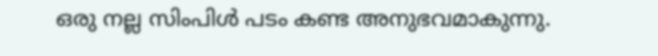ഒരു നല്ല സിംപിൾ പടം കണ്ട അനുഭവമാകുന്നു.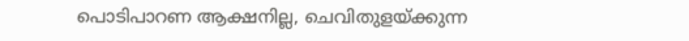പൊടിപാറണ ആക്ഷനില്ല, ചെവിതുളയ്ക്കുന്ന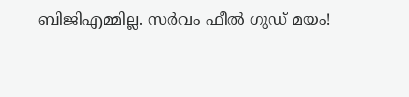ബിജിഎമ്മില്ല. സർവം ഫീൽ ഗുഡ് മയം!